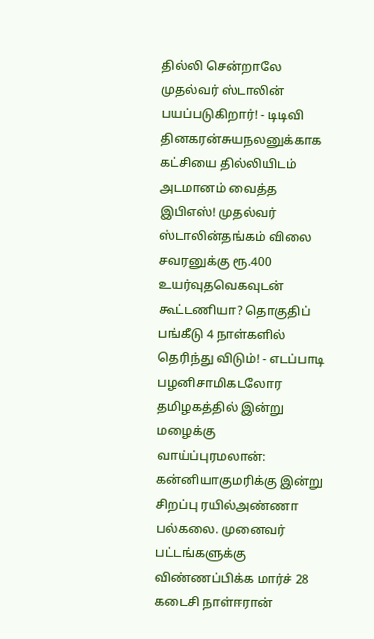தில்லி சென்றாலே முதல்வர் ஸ்டாலின் பயப்படுகிறார்! - டிடிவி தினகரன்சுயநலனுக்காக கட்சியை தில்லியிடம் அடமானம் வைத்த இபிஎஸ்! முதல்வர் ஸ்டாலின்தங்கம் விலை சவரனுக்கு ரூ.400 உயர்வுதவெகவுடன் கூட்டணியா? தொகுதிப் பங்கீடு 4 நாள்களில் தெரிந்து விடும்! - எடப்பாடி பழனிசாமிகடலோர தமிழகத்தில் இன்று மழைக்கு வாய்ப்புரமலான்: கன்னியாகுமரிக்கு இன்று சிறப்பு ரயில்அண்ணா பல்கலை. முனைவர் பட்டங்களுக்கு விண்ணப்பிக்க மார்ச் 28 கடைசி நாள்ஈரான்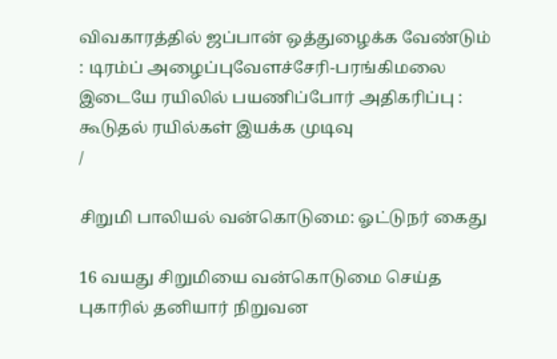விவகாரத்தில் ஜப்பான் ஒத்துழைக்க வேண்டும் : டிரம்ப் அழைப்புவேளச்சேரி-பரங்கிமலை இடையே ரயிலில் பயணிப்போர் அதிகரிப்பு : கூடுதல் ரயில்கள் இயக்க முடிவு
/

சிறுமி பாலியல் வன்கொடுமை: ஓட்டுநர் கைது

16 வயது சிறுமியை வன்கொடுமை செய்த புகாரில் தனியார் நிறுவன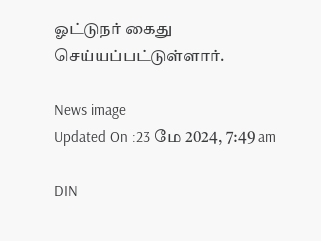ஓட்டுநர் கைது செய்யப்பட்டுள்ளார்.

News image
Updated On :23 மே 2024, 7:49 am

DIN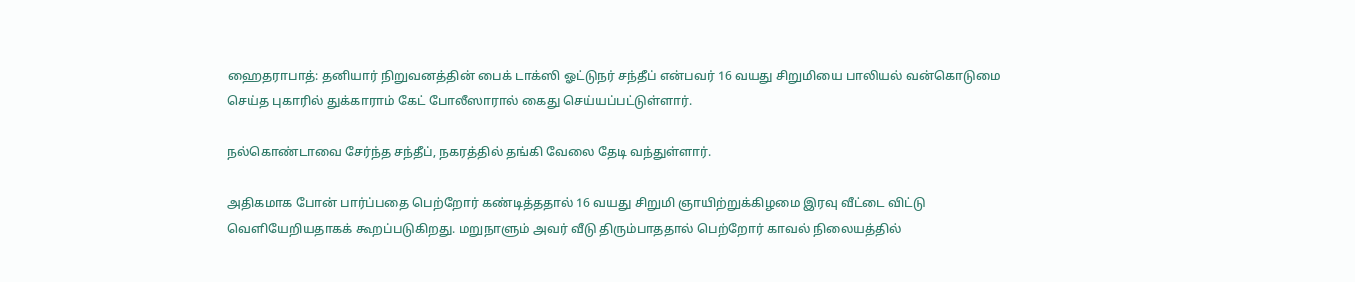ஹைதராபாத்: தனியார் நிறுவனத்தின் பைக் டாக்ஸி ஓட்டுநர் சந்தீப் என்பவர் 16 வயது சிறுமியை பாலியல் வன்கொடுமை செய்த புகாரில் துக்காராம் கேட் போலீஸாரால் கைது செய்யப்பட்டுள்ளார்.

நல்கொண்டாவை சேர்ந்த சந்தீப், நகரத்தில் தங்கி வேலை தேடி வந்துள்ளார்.

அதிகமாக போன் பார்ப்பதை பெற்றோர் கண்டித்ததால் 16 வயது சிறுமி ஞாயிற்றுக்கிழமை இரவு வீட்டை விட்டு வெளியேறியதாகக் கூறப்படுகிறது. மறுநாளும் அவர் வீடு திரும்பாததால் பெற்றோர் காவல் நிலையத்தில்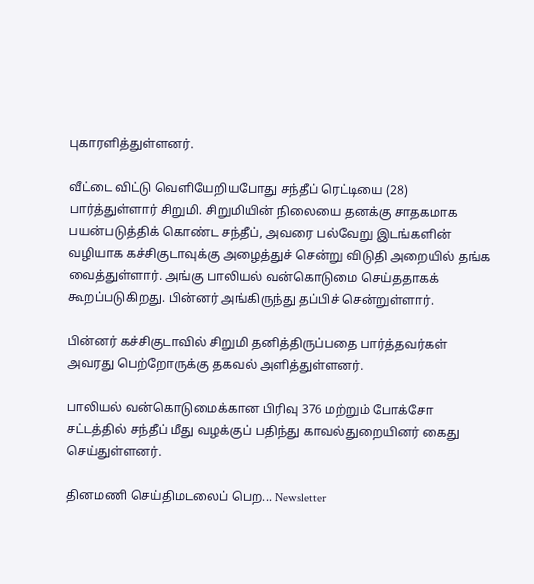புகாரளித்துள்ளனர்.

வீட்டை விட்டு வெளியேறியபோது சந்தீப் ரெட்டியை (28) பார்த்துள்ளார் சிறுமி. சிறுமியின் நிலையை தனக்கு சாதகமாக பயன்படுத்திக் கொண்ட சந்தீப், அவரை பல்வேறு இடங்களின் வழியாக கச்சிகுடாவுக்கு அழைத்துச் சென்று விடுதி அறையில் தங்க வைத்துள்ளார். அங்கு பாலியல் வன்கொடுமை செய்ததாகக் கூறப்படுகிறது. பின்னர் அங்கிருந்து தப்பிச் சென்றுள்ளார்.

பின்னர் கச்சிகுடாவில் சிறுமி தனித்திருப்பதை பார்த்தவர்கள் அவரது பெற்றோருக்கு தகவல் அளித்துள்ளனர்.

பாலியல் வன்கொடுமைக்கான பிரிவு 376 மற்றும் போக்சோ சட்டத்தில் சந்தீப் மீது வழக்குப் பதிந்து காவல்துறையினர் கைது செய்துள்ளனர்.

தினமணி செய்திமடலைப் பெற... Newsletter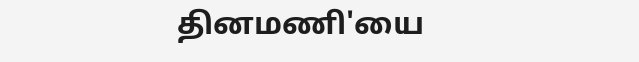தினமணி'யை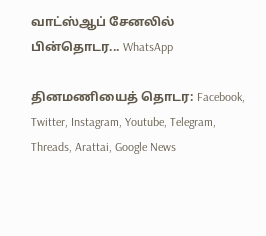வாட்ஸ்ஆப் சேனலில் பின்தொடர... WhatsApp

தினமணியைத் தொடர: Facebook, Twitter, Instagram, Youtube, Telegram, Threads, Arattai, Google News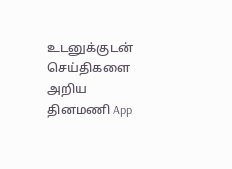உடனுக்குடன் செய்திகளை அறிய தினமணி App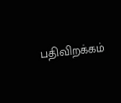பதிவிறக்கம்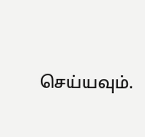செய்யவும்.